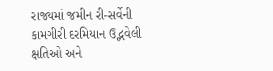રાજ્યમાં જમીન રી-સર્વેની કામગીરી દરમિયાન ઉદ્ભવેલી ક્ષતિઓ અને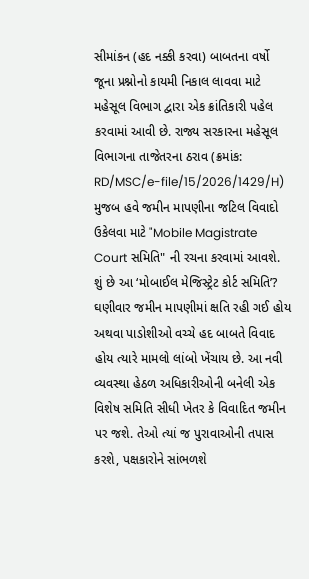સીમાંકન (હદ નક્કી કરવા) બાબતના વર્ષો જૂના પ્રશ્નોનો કાયમી નિકાલ લાવવા માટે મહેસૂલ વિભાગ દ્વારા એક ક્રાંતિકારી પહેલ કરવામાં આવી છે. રાજ્ય સરકારના મહેસૂલ વિભાગના તાજેતરના ઠરાવ (ક્રમાંક: RD/MSC/e-file/15/2026/1429/H) મુજબ હવે જમીન માપણીના જટિલ વિવાદો ઉકેલવા માટે "Mobile Magistrate Court સમિતિ" ની રચના કરવામાં આવશે.
શું છે આ ‘મોબાઈલ મેજિસ્ટ્રેટ કોર્ટ સમિતિ’?
ઘણીવાર જમીન માપણીમાં ક્ષતિ રહી ગઈ હોય અથવા પાડોશીઓ વચ્ચે હદ બાબતે વિવાદ હોય ત્યારે મામલો લાંબો ખેંચાય છે. આ નવી વ્યવસ્થા હેઠળ અધિકારીઓની બનેલી એક વિશેષ સમિતિ સીધી ખેતર કે વિવાદિત જમીન પર જશે. તેઓ ત્યાં જ પુરાવાઓની તપાસ કરશે, પક્ષકારોને સાંભળશે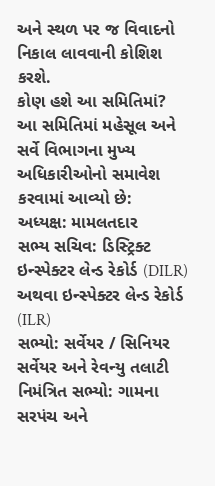અને સ્થળ પર જ વિવાદનો નિકાલ લાવવાની કોશિશ કરશે.
કોણ હશે આ સમિતિમાં?
આ સમિતિમાં મહેસૂલ અને સર્વે વિભાગના મુખ્ય અધિકારીઓનો સમાવેશ કરવામાં આવ્યો છે:
અધ્યક્ષ: મામલતદાર
સભ્ય સચિવ: ડિસ્ટ્રિક્ટ ઇન્સ્પેક્ટર લેન્ડ રેકોર્ડ (DILR) અથવા ઇન્સ્પેક્ટર લેન્ડ રેકોર્ડ (ILR)
સભ્યો: સર્વેયર / સિનિયર સર્વેયર અને રેવન્યુ તલાટી
નિમંત્રિત સભ્યો: ગામના સરપંચ અને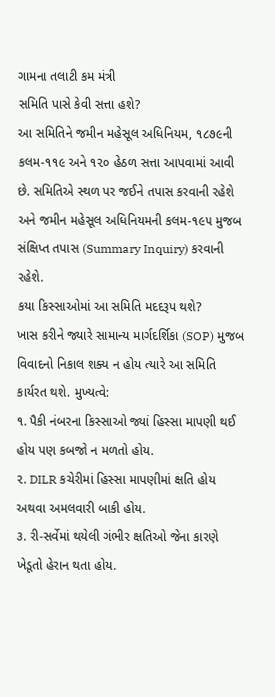ગામના તલાટી કમ મંત્રી
સમિતિ પાસે કેવી સત્તા હશે?
આ સમિતિને જમીન મહેસૂલ અધિનિયમ, ૧૮૭૯ની કલમ-૧૧૯ અને ૧૨૦ હેઠળ સત્તા આપવામાં આવી છે. સમિતિએ સ્થળ પર જઈને તપાસ કરવાની રહેશે અને જમીન મહેસૂલ અધિનિયમની કલમ-૧૯૫ મુજબ સંક્ષિપ્ત તપાસ (Summary Inquiry) કરવાની રહેશે.
કયા કિસ્સાઓમાં આ સમિતિ મદદરૂપ થશે?
ખાસ કરીને જ્યારે સામાન્ય માર્ગદર્શિકા (SOP) મુજબ વિવાદનો નિકાલ શક્ય ન હોય ત્યારે આ સમિતિ કાર્યરત થશે. મુખ્યત્વે:
૧. પૈકી નંબરના કિસ્સાઓ જ્યાં હિસ્સા માપણી થઈ હોય પણ કબજો ન મળતો હોય.
૨. DILR કચેરીમાં હિસ્સા માપણીમાં ક્ષતિ હોય અથવા અમલવારી બાકી હોય.
૩. રી-સર્વેમાં થયેલી ગંભીર ક્ષતિઓ જેના કારણે ખેડૂતો હેરાન થતા હોય.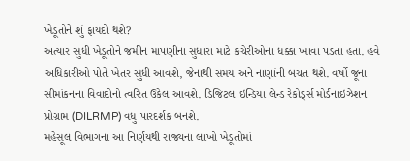ખેડૂતોને શું ફાયદો થશે?
અત્યાર સુધી ખેડૂતોને જમીન માપણીના સુધારા માટે કચેરીઓના ધક્કા ખાવા પડતા હતા. હવે અધિકારીઓ પોતે ખેતર સુધી આવશે, જેનાથી સમય અને નાણાંની બચત થશે. વર્ષો જૂના સીમાંકનના વિવાદોનો ત્વરિત ઉકેલ આવશે. ડિજિટલ ઇન્ડિયા લેન્ડ રેકોર્ડ્સ મોર્ડનાઇઝેશન પ્રોગ્રામ (DILRMP) વધુ પારદર્શક બનશે.
મહેસૂલ વિભાગના આ નિર્ણયથી રાજ્યના લાખો ખેડૂતોમાં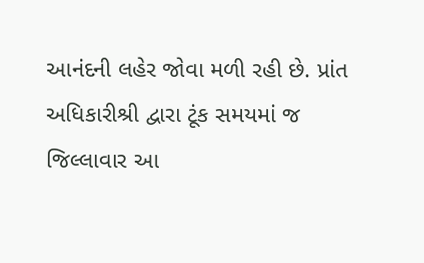આનંદની લહેર જોવા મળી રહી છે. પ્રાંત અધિકારીશ્રી દ્વારા ટૂંક સમયમાં જ જિલ્લાવાર આ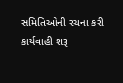સમિતિઓની રચના કરી કાર્યવાહી શરૂ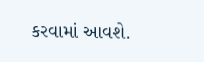કરવામાં આવશે.